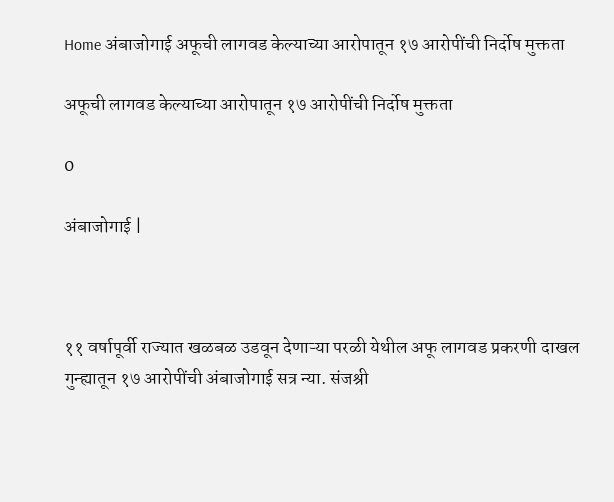Home अंबाजोगाई अफूची लागवड केल्याच्या आरोपातून १७ आरोपींची निर्दोष मुक्तता

अफूची लागवड केल्याच्या आरोपातून १७ आरोपींची निर्दोष मुक्तता

0

अंबाजोगाई |



११ वर्षापूर्वी राज्यात खळबळ उडवून देणाऱ्या परळी येथील अफू लागवड प्रकरणी दाखल गुन्ह्यातून १७ आरोपींची अंबाजोगाई सत्र न्या. संजश्री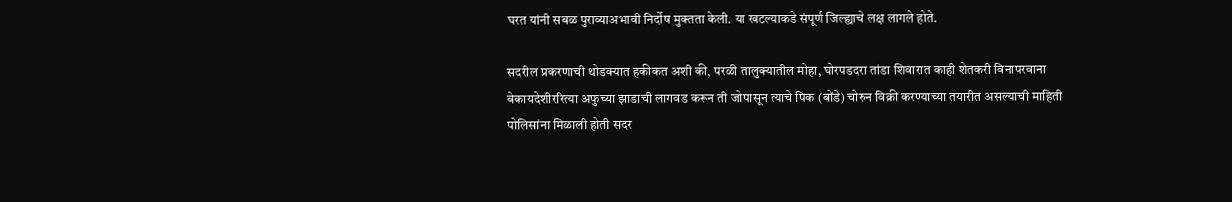घरत यांनी सबळ पुराव्याअभावी निर्दोष मुक्तता केली. या खटल्याकडे संपूर्ण जिल्ह्याचे लक्ष लागले होते.

सदरील प्रकरणाची थोडक्यात हकीकत अशी की, परळी तालुक्यातील मोहा, घोरपडदरा तांडा शिवारात काही शेतकरी विनापरवाना बेकायदेशीररित्या अफुच्या झाडाची लागवड करून ती जोपासून त्याचे पिक (बोंडे) चोरुन विक्री करण्याच्या तयारीत असल्याची माहिती पोलिसांना मिळाली होती सदर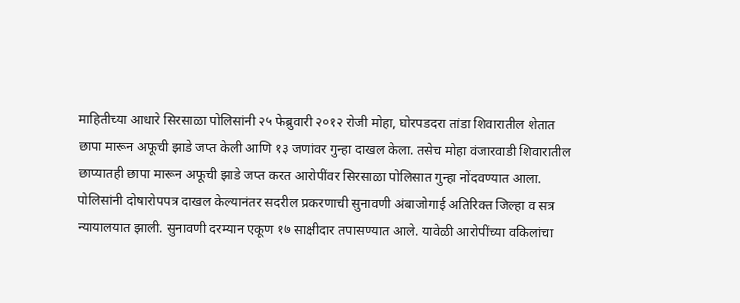माहितीच्या आधारे सिरसाळा पोलिसांनी २५ फेब्रुवारी २०१२ रोजी मोहा, घोरपडदरा तांडा शिवारातील शेतात छापा मारून अफूची झाडे जप्त केली आणि १३ जणांवर गुन्हा दाखल केला. तसेच मोहा वंजारवाडी शिवारातील छाप्यातही छापा मारून अफूची झाडे जप्त करत आरोपींवर सिरसाळा पोलिसात गुन्हा नोंदवण्यात आला. पोलिसांनी दोषारोपपत्र दाखल केल्यानंतर सदरील प्रकरणाची सुनावणी अंबाजोगाई अतिरिक्त जिल्हा व सत्र न्यायालयात झाली. सुनावणी दरम्यान एकूण १७ साक्षीदार तपासण्यात आले. यावेळी आरोपींच्या वकिलांचा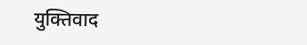युक्तिवाद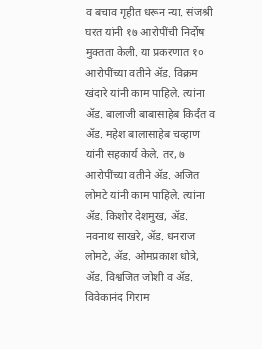व बचाव गृहीत धरून न्या. संजश्री घरत यांनी १७ आरोपींची निर्दोष मुक्तता केली. या प्रकरणात १० आरोपींच्या वतीने अ‍ॅड. विक्रम खंदारे यांनी काम पाहिले. त्यांना अ‍ॅड. बालाजी बाबासाहेब किर्दंत व अ‍ॅड. महेश बालासाहेब चव्हाण यांनी सहकार्य केले. तर, ७ आरोपींच्या वतीने अ‍ॅड. अजित लोमटे यांनी काम पाहिले. त्यांना अ‍ॅड. किशोर देशमुख, अ‍ॅड. नवनाथ साखरे, अ‍ॅड. धनराज लोमटे, अ‍ॅड. ओमप्रकाश धोत्रे, अ‍ॅड. विश्वजित जोशी व अ‍ॅड. विवेकानंद गिराम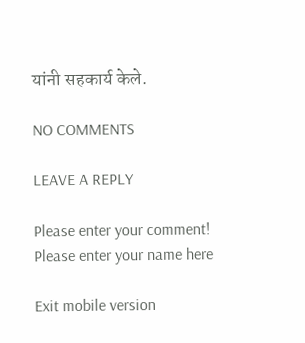यांनी सहकार्य केले.

NO COMMENTS

LEAVE A REPLY

Please enter your comment!
Please enter your name here

Exit mobile version